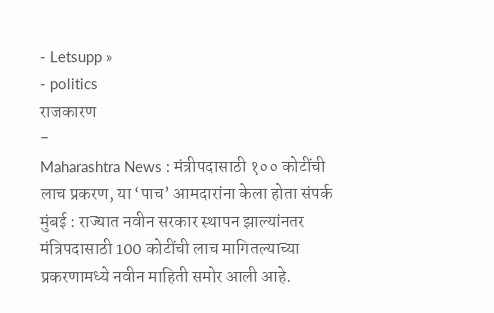- Letsupp »
- politics
राजकारण
-
Maharashtra News : मंत्रीपदासाठी १०० कोटींची लाच प्रकरण, या ‘पाच’ आमदारांना केला होता संपर्क
मुंबई : राज्यात नवीन सरकार स्थापन झाल्यांनतर मंत्रिपदासाठी 100 कोटींची लाच मागितल्याच्या प्रकरणामध्ये नवीन माहिती समोर आली आहे.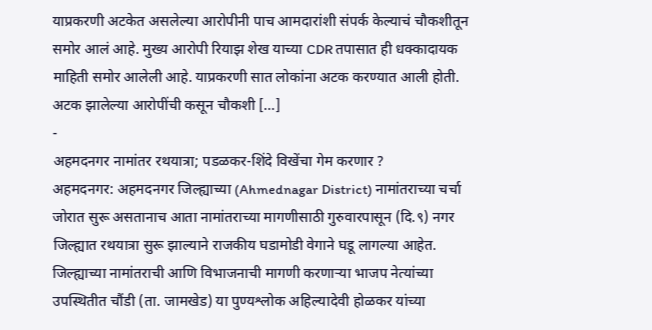याप्रकरणी अटकेत असलेल्या आरोपीनी पाच आमदारांशी संपर्क केल्याचं चौकशीतून समोर आलं आहे. मुख्य आरोपी रियाझ शेख याच्या CDR तपासात ही धक्कादायक माहिती समोर आलेली आहे. याप्रकरणी सात लोकांना अटक करण्यात आली होती. अटक झालेल्या आरोपींची कसून चौकशी […]
-
अहमदनगर नामांतर रथयात्रा; पडळकर-शिंदे विखेंचा गेम करणार ?
अहमदनगर: अहमदनगर जिल्ह्याच्या (Ahmednagar District) नामांतराच्या चर्चा जोरात सुरू असतानाच आता नामांतराच्या मागणीसाठी गुरुवारपासून (दि.९) नगर जिल्ह्यात रथयात्रा सुरू झाल्याने राजकीय घडामोडी वेगाने घडू लागल्या आहेत. जिल्ह्याच्या नामांतराची आणि विभाजनाची मागणी करणाऱ्या भाजप नेत्यांच्या उपस्थितीत चौंडी (ता. जामखेड) या पुण्यश्लोक अहिल्यादेवी होळकर यांच्या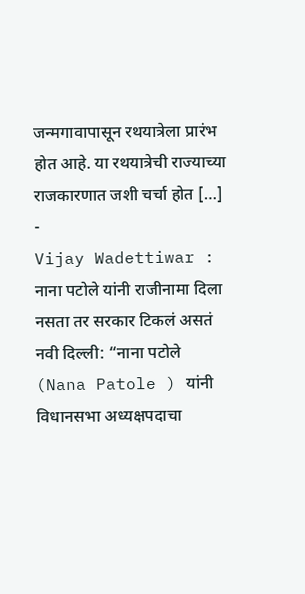जन्मगावापासून रथयात्रेला प्रारंभ होत आहे. या रथयात्रेची राज्याच्या राजकारणात जशी चर्चा होत […]
-
Vijay Wadettiwar : नाना पटोले यांनी राजीनामा दिला नसता तर सरकार टिकलं असतं
नवी दिल्ली: “नाना पटोले (Nana Patole ) यांनी विधानसभा अध्यक्षपदाचा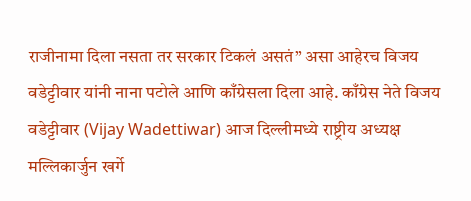राजीनामा दिला नसता तर सरकार टिकलं असतं” असा आहेरच विजय वडेट्टीवार यांनी नाना पटोले आणि काँग्रेसला दिला आहे. काँग्रेस नेते विजय वडेट्टीवार (Vijay Wadettiwar) आज दिल्लीमध्ये राष्ट्रीय अध्यक्ष मल्लिकार्जुन खर्गे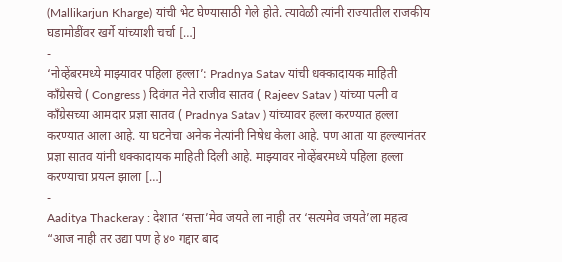(Mallikarjun Kharge) यांची भेट घेण्यासाठी गेले होते. त्यावेळी त्यांनी राज्यातील राजकीय घडामोडींवर खर्गे यांच्याशी चर्चा […]
-
‘नोव्हेंबरमध्ये माझ्यावर पहिला हल्ला’: Pradnya Satav यांची धक्कादायक माहिती
काँग्रेसचे ( Congress ) दिवंगत नेते राजीव सातव ( Rajeev Satav ) यांच्या पत्नी व काँग्रेसच्या आमदार प्रज्ञा सातव ( Pradnya Satav ) यांच्यावर हल्ला करण्यात हल्ला करण्यात आला आहे. या घटनेचा अनेक नेत्यांनी निषेध केला आहे. पण आता या हल्ल्यानंतर प्रज्ञा सातव यांनी धक्कादायक माहिती दिली आहे. माझ्यावर नोव्हेंबरमध्ये पहिला हल्ला करण्याचा प्रयत्न झाला […]
-
Aaditya Thackeray : देशात ‘सत्ता’मेव जयते ला नाही तर ‘सत्यमेव जयते’ला महत्व
“आज नाही तर उद्या पण हे ४० गद्दार बाद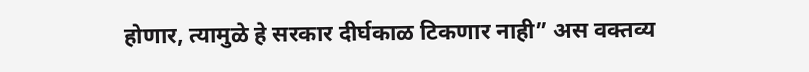होणार, त्यामुळे हे सरकार दीर्घकाळ टिकणार नाही” अस वक्तव्य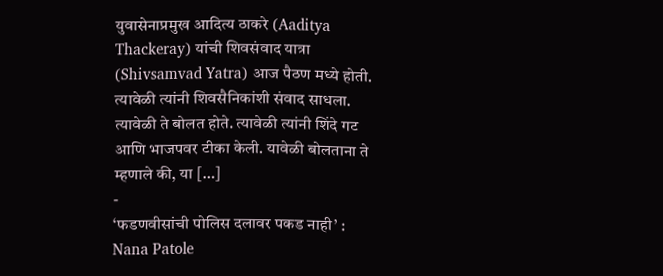युवासेनाप्रमुख आदित्य ठाकरे (Aaditya Thackeray) यांची शिवसंवाद यात्रा (Shivsamvad Yatra) आज पैठण मध्ये होती. त्यावेळी त्यांनी शिवसैनिकांशी संवाद साधला. त्यावेळी ते बोलत होते. त्यावेळी त्यांनी शिंदे गट आणि भाजपवर टीका केली. यावेळी बोलताना ते म्हणाले की, या […]
-
‘फडणवीसांची पोलिस दलावर पकड नाही’ : Nana Patole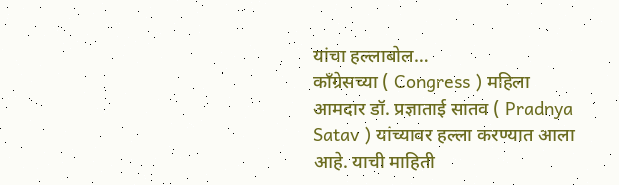यांचा हल्लाबोल…
काँग्रेसच्या ( Congress ) महिला आमदार डॉ. प्रज्ञाताई सातव ( Pradnya Satav ) यांच्यावर हल्ला करण्यात आला आहे. याची माहिती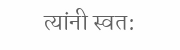त्यांनी स्वत: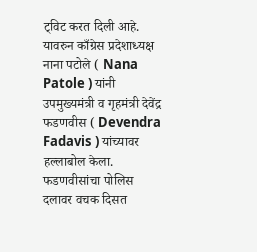ट्विट करत दिली आहे. यावरुन काँग्रेस प्रदेशाध्यक्ष नाना पटोले ( Nana Patole ) यांनी उपमुख्यमंत्री व गृहमंत्री देवेंद्र फडणवीस ( Devendra Fadavis ) यांच्यावर हल्लाबोल केला. फडणवीसांचा पोलिस दलावर वचक दिसत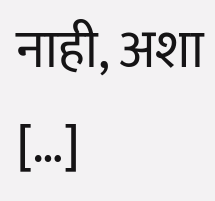नाही, अशा […]